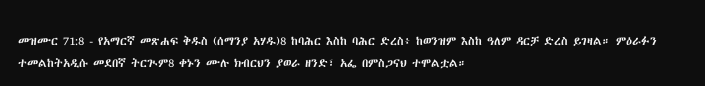መዝሙር 71:8 - የአማርኛ መጽሐፍ ቅዱስ (ሰማንያ አሃዱ)8 ከባሕር እስከ ባሕር ድረስ፥ ከወንዝም እስከ ዓለም ዳርቻ ድረስ ይገዛል። ምዕራፉን ተመልከትአዲሱ መደበኛ ትርጒም8 ቀኑን ሙሉ ክብርህን ያወራ ዘንድ፣ አፌ በምስጋናህ ተሞልቷል።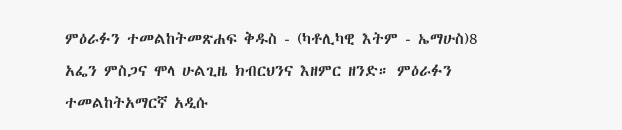ምዕራፉን ተመልከትመጽሐፍ ቅዱስ - (ካቶሊካዊ እትም - ኤማሁስ)8 አፌን ምስጋና ሞላ ሁልጊዜ ክብርህንና እዘምር ዘንድ። ምዕራፉን ተመልከትአማርኛ አዲሱ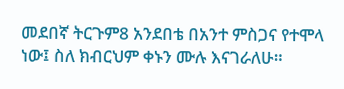መደበኛ ትርጉም8 አንደበቴ በአንተ ምስጋና የተሞላ ነው፤ ስለ ክብርህም ቀኑን ሙሉ እናገራለሁ።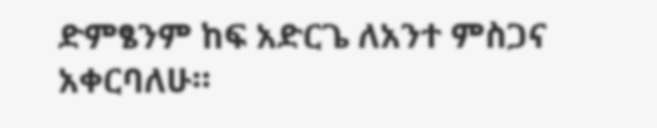ድምፄንም ከፍ አድርጌ ለአንተ ምስጋና አቀርባለሁ።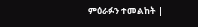ምዕራፉን ተመልከት |